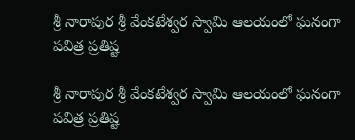శ్రీ నారాపుర శ్రీ వేంకటేశ్వర స్వామి ఆలయంలో ఘనంగా పవిత్ర ప్రతిష్ట

శ్రీ నారాపుర శ్రీ వేంకటేశ్వర స్వామి ఆలయంలో ఘనంగా పవిత్ర ప్రతిష్ట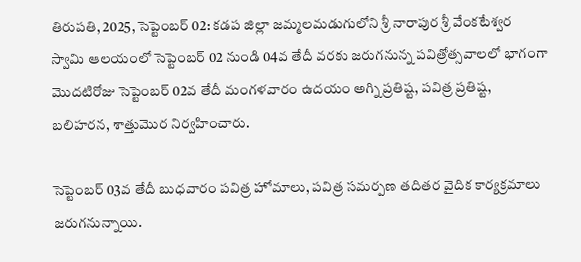తిరుపతి, 2025, సెప్టెంబర్ 02: కడప జిల్లా జమ్మలమడుగులోని శ్రీ నారాపుర శ్రీ వేంకటేశ్వర స్వామి ఆలయంలో సెప్టెంబర్ 02 నుండి 04వ తేదీ వరకు జరుగనున్న పవిత్రోత్సవాలలో భాగంగా మొదటిరోజు సెప్టెంబర్ 02వ తేదీ మంగళవారం ఉదయం అగ్ని ప్రతిష్ట, పవిత్ర ప్రతిష్ట, బలిహరన, శాత్తుమొర నిర్వహించారు.

సెప్టెంబర్ 03వ తేదీ బుధవారం పవిత్ర హోమాలు, పవిత్ర సమర్పణ తదితర వైదిక కార్యక్రమాలు జరుగనున్నాయి.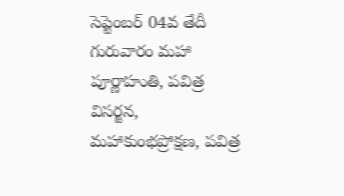సెప్టెంబర్ 04వ తేదీ గురువారం మహా పూర్ణాహుతి, పవిత్ర విసర్జన, మహాకుంభప్రోక్షణ, పవిత్ర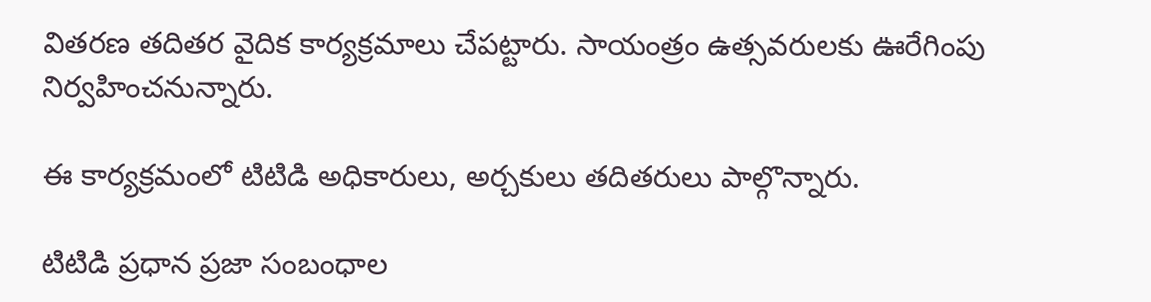వితరణ తదితర వైదిక కార్యక్రమాలు చేపట్టారు. సాయంత్రం ఉత్సవరులకు ఊరేగింపు నిర్వహించనున్నారు.

ఈ కార్యక్రమంలో టిటిడి అధికారులు, అర్చకులు తదితరులు పాల్గొన్నారు.

టిటిడి ప్రధాన ప్రజా సంబంధాల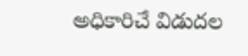అధికారిచే విడుదల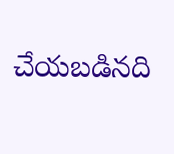చేయబడినది